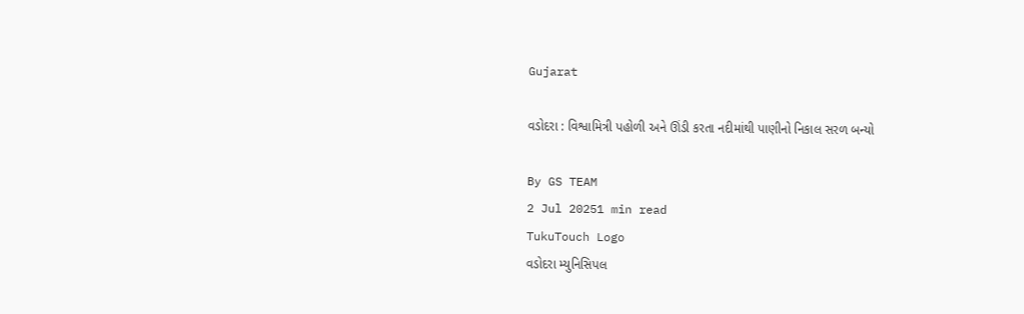Gujarat

વડોદરા : વિશ્વામિત્રી પહોળી અને ઊંડી કરતા નદીમાંથી પાણીનો નિકાલ સરળ બન્યો

By GS TEAM
2 Jul 20251 min read
TukuTouch Logo
વડોદરા મ્યુનિસિપલ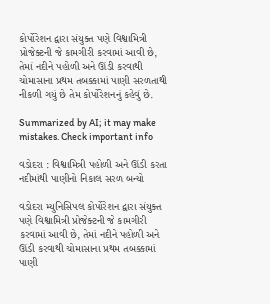કોર્પોરેશન દ્વારા સંયુક્ત પણે વિશ્વામિત્રી પ્રોજેક્ટની જે કામગીરી કરવામાં આવી છે, તેમાં નદીને પહોળી અને ઊંડી કરવાથી ચોમાસાના પ્રથમ તબક્કામાં પાણી સરળતાથી નીકળી ગયું છે તેમ કોર્પોરેશનનું કહેવું છે.

Summarized by AI; it may make mistakes. Check important info

વડોદરા : વિશ્વામિત્રી પહોળી અને ઊંડી કરતા નદીમાંથી પાણીનો નિકાલ સરળ બન્યો

વડોદરા મ્યુનિસિપલ કોર્પોરેશન દ્વારા સંયુક્ત પણે વિશ્વામિત્રી પ્રોજેક્ટની જે કામગીરી કરવામાં આવી છે, તેમાં નદીને પહોળી અને ઊંડી કરવાથી ચોમાસાના પ્રથમ તબક્કામાં પાણી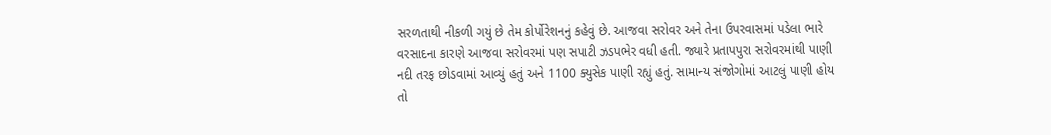સરળતાથી નીકળી ગયું છે તેમ કોર્પોરેશનનું કહેવું છે. આજવા સરોવર અને તેના ઉપરવાસમાં પડેલા ભારે વરસાદના કારણે આજવા સરોવરમાં પણ સપાટી ઝડપભેર વધી હતી. જ્યારે પ્રતાપપુરા સરોવરમાંથી પાણી નદી તરફ છોડવામાં આવ્યું હતું અને 1100 ક્યુસેક પાણી રહ્યું હતું. સામાન્ય સંજોગોમાં આટલું પાણી હોય તો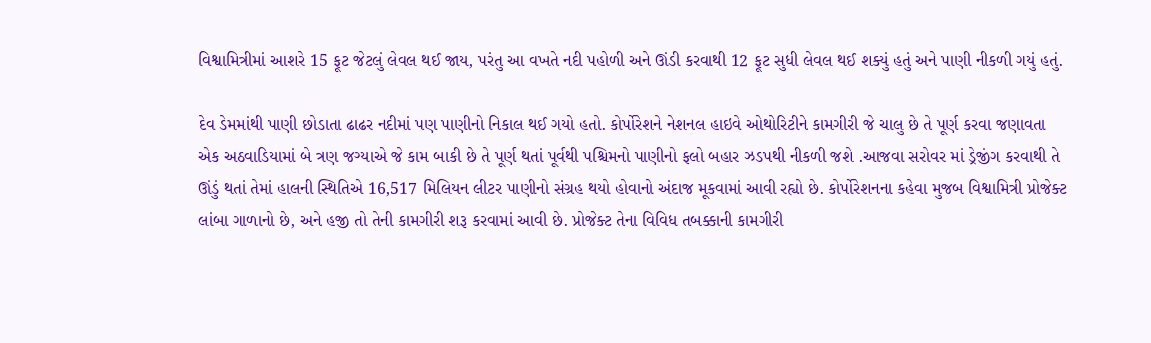વિશ્વામિત્રીમાં આશરે 15 ફૂટ જેટલું લેવલ થઈ જાય, પરંતુ આ વખતે નદી પહોળી અને ઊંડી કરવાથી 12 ફૂટ સુધી લેવલ થઈ શક્યું હતું અને પાણી નીકળી ગયું હતું.

દેવ ડેમમાંથી પાણી છોડાતા ઢાઢર નદીમાં પણ પાણીનો નિકાલ થઈ ગયો હતો. કોર્પોરેશને નેશનલ હાઇવે ઓથોરિટીને કામગીરી જે ચાલુ છે તે પૂર્ણ કરવા જણાવતા એક અઠવાડિયામાં બે ત્રણ જગ્યાએ જે કામ બાકી છે તે પૂર્ણ થતાં પૂર્વથી પશ્ચિમનો પાણીનો ફલો બહાર ઝડપથી નીકળી જશે .આજવા સરોવર માં ડ્રેજીંગ કરવાથી તે ઊંડું થતાં તેમાં હાલની સ્થિતિએ 16,517 મિલિયન લીટર પાણીનો સંગ્રહ થયો હોવાનો અંદાજ મૂકવામાં આવી રહ્યો છે. કોર્પોરેશનના કહેવા મુજબ વિશ્વામિત્રી પ્રોજેક્ટ લાંબા ગાળાનો છે, અને હજી તો તેની કામગીરી શરૂ કરવામાં આવી છે. પ્રોજેક્ટ તેના વિવિધ તબક્કાની કામગીરી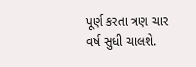પૂર્ણ કરતા ત્રણ ચાર વર્ષ સુધી ચાલશે.